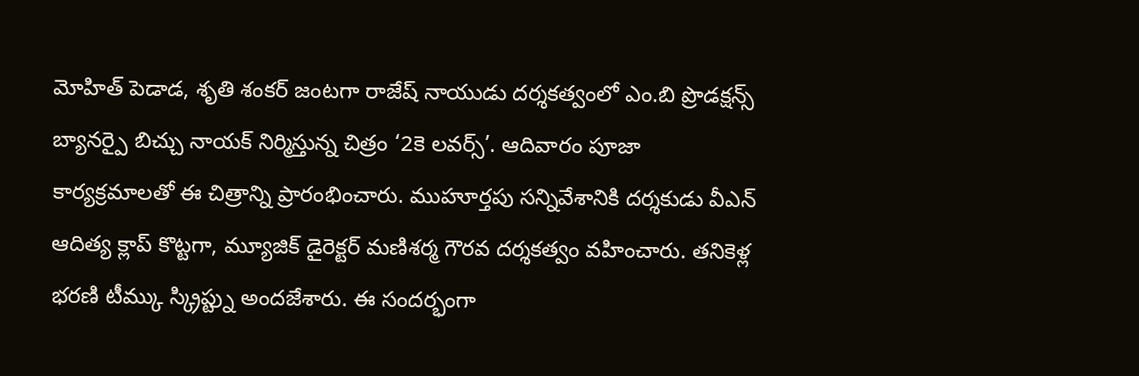మోహిత్ పెడాడ, శృతి శంకర్ జంటగా రాజేష్ నాయుడు దర్శకత్వంలో ఎం.బి ప్రొడక్షన్స్ బ్యానర్పై బిచ్చు నాయక్ నిర్మిస్తున్న చిత్రం ‘2కె లవర్స్’. ఆదివారం పూజా కార్యక్రమాలతో ఈ చిత్రాన్ని ప్రారంభించారు. ముహూర్తపు సన్నివేశానికి దర్శకుడు వీఎన్ ఆదిత్య క్లాప్ కొట్టగా, మ్యూజిక్ డైరెక్టర్ మణిశర్మ గౌరవ దర్శకత్వం వహించారు. తనికెళ్ల భరణి టీమ్కు స్క్రిప్ట్ను అందజేశారు. ఈ సందర్భంగా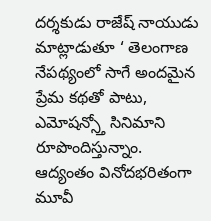దర్శకుడు రాజేష్ నాయుడు మాట్లాడుతూ ‘ తెలంగాణ నేపథ్యంలో సాగే అందమైన ప్రేమ కథతో పాటు, ఎమోషన్స్తో సినిమాని రూపొందిస్తున్నాం.
ఆద్యంతం వినోదభరితంగా మూవీ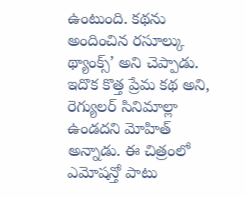ఉంటుంది. కథను అందించిన రసూల్కు థ్యాంక్స్’ అని చెప్పాడు. ఇదొక కొత్త ప్రేమ కథ అని, రెగ్యులర్ సినిమాల్లా ఉండదని మోహిత్ అన్నాడు. ఈ చిత్రంలో ఎమోషన్తో పాటు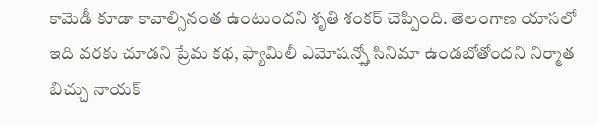కామెడీ కూడా కావాల్సినంత ఉంటుందని శృతి శంకర్ చెప్పింది. తెలంగాణ యాసలో ఇది వరకు చూడని ప్రేమ కథ, ఫ్యామిలీ ఎమోషన్స్తో సినిమా ఉండబోతోందని నిర్మాత బిచ్చు నాయక్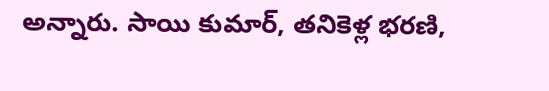అన్నారు. సాయి కుమార్, తనికెళ్ల భరణి,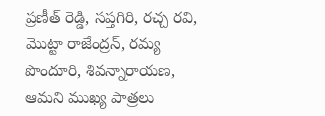ప్రణీత్ రెడ్డి, సప్తగిరి, రచ్చ రవి, మొట్టా రాజేంద్రన్, రమ్య పొందూరి, శివన్నారాయణ, ఆమని ముఖ్య పాత్రలు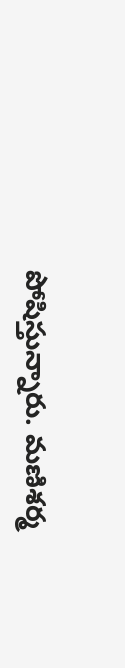పోషిస్తున్నారు. మణిశర్మ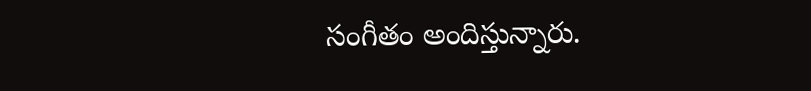సంగీతం అందిస్తున్నారు.